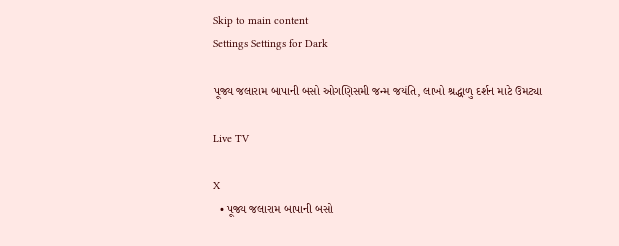Skip to main content
Settings Settings for Dark

પૂજ્ય જલારામ બાપાની બસો ઓગણિસમી જન્મ જયંતિ, લાખો શ્રદ્ધાળુ દર્શન માટે ઉમટ્યા

Live TV

X
  • પૂજ્ય જલારામ બાપાની બસો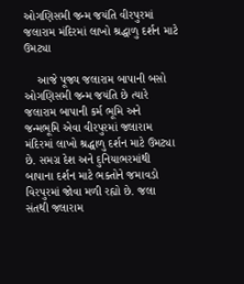ઓગણિસમી જન્મ જયંતિ વીરપુરમાં જલારામ મંદિરમાં લાખો શ્રદ્ધાળુ દર્શન માટે ઉમટ્યા

    આજે પૂજ્ય જલારામ બાપાની બસો ઓગણિસમી જન્મ જયંતિ છે ત્યારે જલારામ બાપાની કર્મ ભૂમિ અને જન્મભૂમિ એવા વીરપુરમાં જલારામ મંદિરમાં લાખો શ્રદ્ધાળુ દર્શન માટે ઉમટ્યા છે. સમગ્ર દેશ અને દુનિયાભરમાંથી બાપાના દર્શન માટે ભક્તોને જમાવડો વિરપુરમાં જોવા મળી રહ્યો છે. જલા સંતથી જલારામ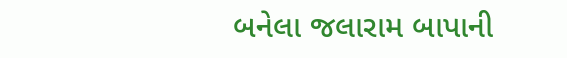બનેલા જલારામ બાપાની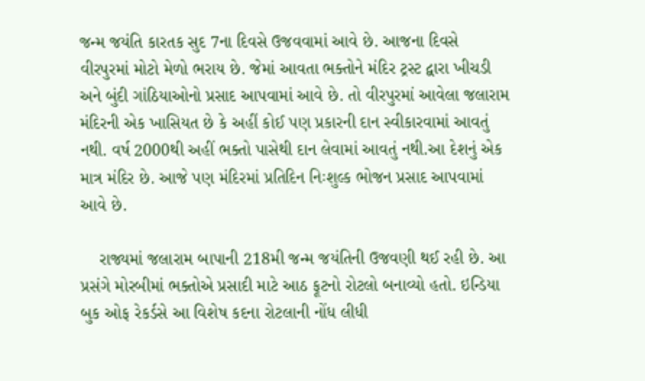જન્મ જયંતિ કારતક સુદ 7ના દિવસે ઉજવવામાં આવે છે. આજના દિવસે વીરપુરમાં મોટો મેળો ભરાય છે. જેમાં આવતા ભક્તોને મંદિર ટ્રસ્ટ દ્વારા ખીચડી અને બુંદી ગાંઠિયાઓનો પ્રસાદ આપવામાં આવે છે. તો વીરપુરમાં આવેલા જલારામ મંદિરની એક ખાસિયત છે કે અહીં કોઈ પણ પ્રકારની દાન સ્વીકારવામાં આવતું નથી. વર્ષ 2000થી અહીં ભક્તો પાસેથી દાન લેવામાં આવતું નથી.આ દેશનું એક માત્ર મંદિર છે. આજે પણ મંદિરમાં પ્રતિદિન નિઃશુલ્ક ભોજન પ્રસાદ આપવામાં આવે છે.

    રાજ્યમાં જલારામ બાપાની 218મી જન્મ જયંતિની ઉજવણી થઈ રહી છે. આ પ્રસંગે મોરબીમાં ભક્તોએ પ્રસાદી માટે આઠ ફૂટનો રોટલો બનાવ્યો હતો. ઇન્ડિયા બુક ઓફ રેકર્ડસે આ વિશેષ કદના રોટલાની નોંધ લીધી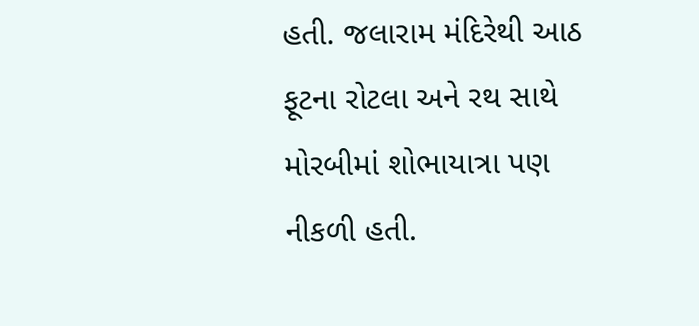હતી. જલારામ મંદિરેથી આઠ ફૂટના રોટલા અને રથ સાથે મોરબીમાં શોભાયાત્રા પણ નીકળી હતી.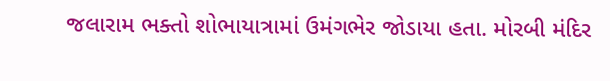જલારામ ભક્તો શોભાયાત્રામાં ઉમંગભેર જોડાયા હતા. મોરબી મંદિર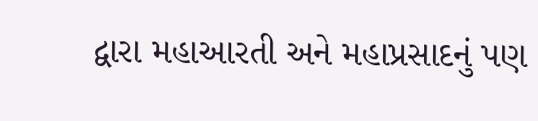દ્વારા મહાઆરતી અને મહાપ્રસાદનું પણ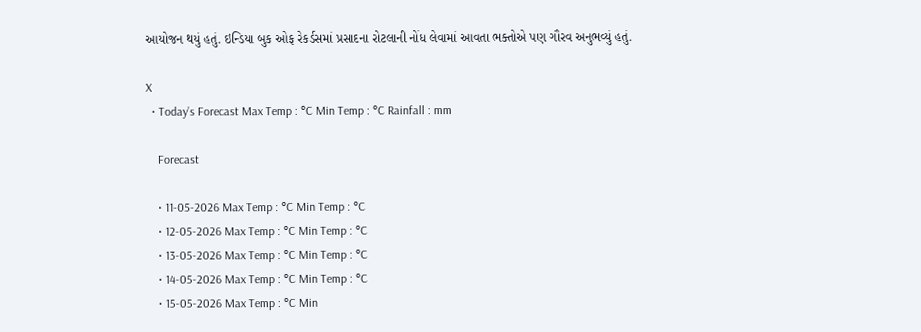આયોજન થયું હતું. ઇન્ડિયા બુક ઓફ રેકર્ડસમાં પ્રસાદના રોટલાની નોંધ લેવામાં આવતા ભક્તોએ પણ ગૌરવ અનુભવ્યું હતું.

X
  • Today’s Forecast Max Temp : °C Min Temp : °C Rainfall : mm

    Forecast

    • 11-05-2026 Max Temp : °C Min Temp : °C
    • 12-05-2026 Max Temp : °C Min Temp : °C
    • 13-05-2026 Max Temp : °C Min Temp : °C
    • 14-05-2026 Max Temp : °C Min Temp : °C
    • 15-05-2026 Max Temp : °C Min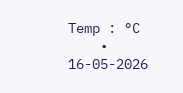Temp : °C
    • 16-05-2026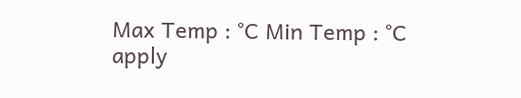Max Temp : °C Min Temp : °C
apply